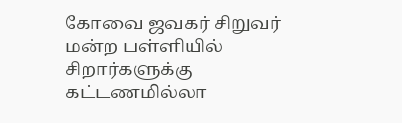கோவை ஜவகர் சிறுவர் மன்ற பள்ளியில் சிறார்களுக்கு கட்டணமில்லா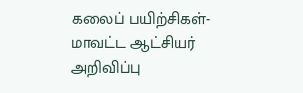கலைப் பயிற்சிகள்- மாவட்ட ஆட்சியர் அறிவிப்பு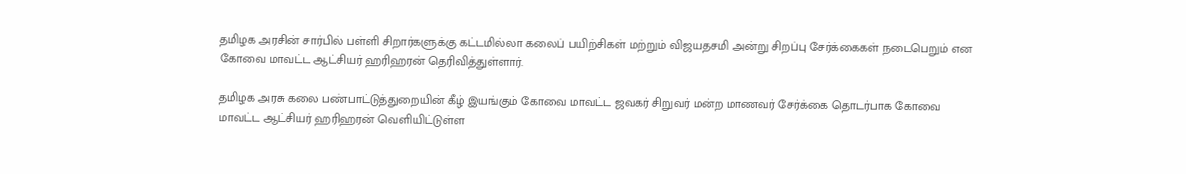தமிழக அரசின் சார்பில் பள்ளி சிறார்களுக்கு கட்டமில்லா கலைப் பயிற்சிகள் மற்றும் விஜயதசமி அன்று சிறப்பு சேர்க்கைகள் நடைபெறும் என கோவை மாவட்ட ஆட்சியர் ஹரிஹரன் தெரிவித்துள்ளார்.

தமிழக அரசு கலை பண்பாட்டுத்துறையின் கீழ் இயங்கும் கோவை மாவட்ட ஜவகர் சிறுவர் மன்ற மாணவர் சேர்க்கை தொடர்பாக கோவை மாவட்ட ஆட்சியர் ஹரிஹரன் வெளியிட்டுள்ள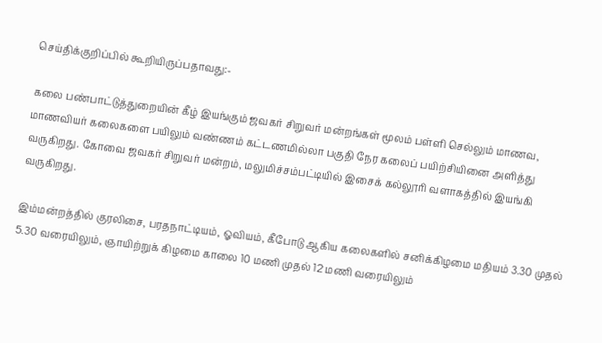செய்திக்குறிப்பில் கூறியிருப்பதாவது:-

கலை பண்பாட்டுத்துறையின் கீழ் இயங்கும் ஜவகர் சிறுவர் மன்றங்கள் மூலம் பள்ளி செல்லும் மாணவ, மாணவியர் கலைகளை பயிலும் வண்ணம் கட்டணமில்லா பகுதி நேர கலைப் பயிற்சியினை அளித்து வருகிறது. கோவை ஜவகர் சிறுவர் மன்றம், மலுமிச்சம்பட்டியில் இசைக் கல்லூரி வளாகத்தில் இயங்கி வருகிறது.

இம்மன்றத்தில் குரலிசை, பரதநாட்டியம், ஓவியம், கீபோடு ஆகிய கலைகளில் சனிக்கிழமை மதியம் 3.30 முதல் 5.30 வரையிலும், ஞாயிற்றுக் கிழமை காலை 10 மணி முதல் 12 மணி வரையிலும்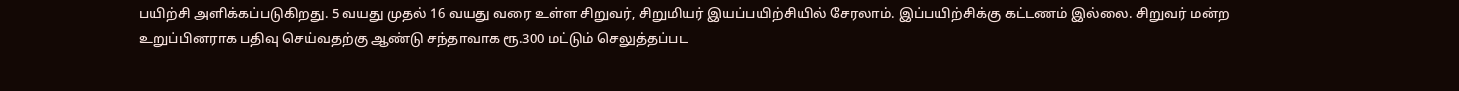பயிற்சி அளிக்கப்படுகிறது. 5 வயது முதல் 16 வயது வரை உள்ள சிறுவர், சிறுமியர் இயப்பயிற்சியில் சேரலாம். இப்பயிற்சிக்கு கட்டணம் இல்லை. சிறுவர் மன்ற உறுப்பினராக பதிவு செய்வதற்கு ஆண்டு சந்தாவாக ரூ.300 மட்டும் செலுத்தப்பட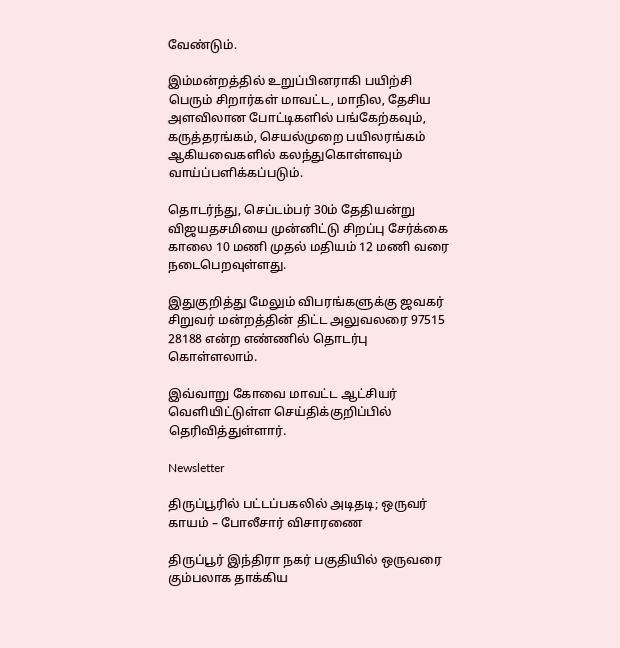வேண்டும்.

இம்மன்றத்தில் உறுப்பினராகி பயிற்சி பெரும் சிறார்கள் மாவட்ட, மாநில, தேசிய அளவிலான போட்டிகளில் பங்கேற்கவும், கருத்தரங்கம், செயல்முறை பயிலரங்கம் ஆகியவைகளில் கலந்துகொள்ளவும் வாய்ப்பளிக்கப்படும்.

தொடர்ந்து, செப்டம்பர் 30ம் தேதியன்று விஜயதசமியை முன்னிட்டு சிறப்பு சேர்க்கை காலை 10 மணி முதல் மதியம் 12 மணி வரை நடைபெறவுள்ளது.

இதுகுறித்து மேலும் விபரங்களுக்கு ஜவகர் சிறுவர் மன்றத்தின் திட்ட அலுவலரை 97515 28188 என்ற எண்ணில் தொடர்பு கொள்ளலாம்.

இவ்வாறு கோவை மாவட்ட ஆட்சியர் வெளியிட்டுள்ள செய்திக்குறிப்பில் தெரிவித்துள்ளார்.

Newsletter

திருப்பூரில் பட்டப்பகலில் அடிதடி; ஒருவர் காயம் – போலீசார் விசாரணை

திருப்பூர் இந்திரா நகர் பகுதியில் ஒருவரை கும்பலாக தாக்கிய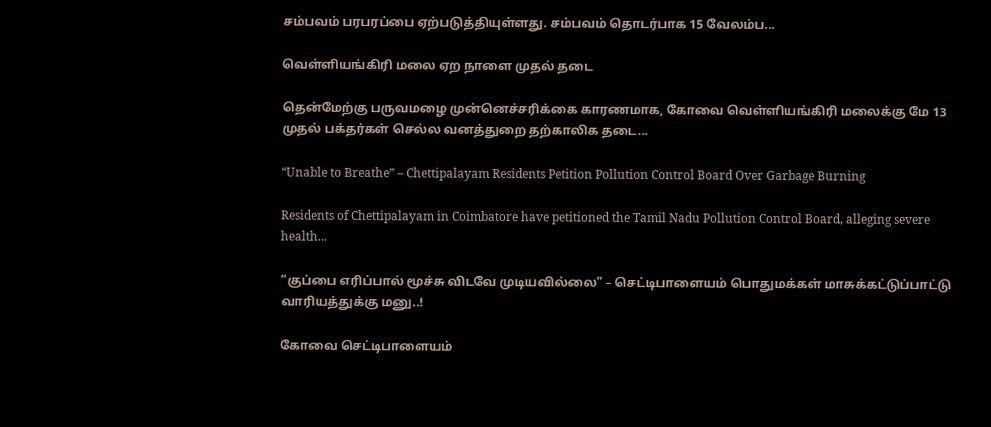சம்பவம் பரபரப்பை ஏற்படுத்தியுள்ளது. சம்பவம் தொடர்பாக 15 வேலம்ப...

வெள்ளியங்கிரி மலை ஏற நாளை முதல் தடை

தென்மேற்கு பருவமழை முன்னெச்சரிக்கை காரணமாக, கோவை வெள்ளியங்கிரி மலைக்கு மே 13 முதல் பக்தர்கள் செல்ல வனத்துறை தற்காலிக தடை...

“Unable to Breathe” – Chettipalayam Residents Petition Pollution Control Board Over Garbage Burning

Residents of Chettipalayam in Coimbatore have petitioned the Tamil Nadu Pollution Control Board, alleging severe health...

“குப்பை எரிப்பால் மூச்சு விடவே முடியவில்லை” – செட்டிபாளையம் பொதுமக்கள் மாசுக்கட்டுப்பாட்டு வாரியத்துக்கு மனு..!

கோவை செட்டிபாளையம்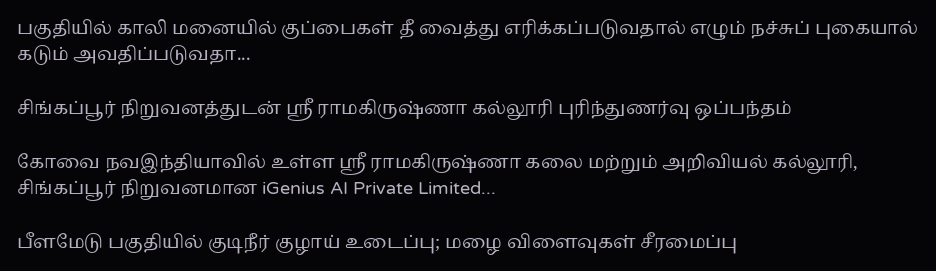பகுதியில் காலி மனையில் குப்பைகள் தீ வைத்து எரிக்கப்படுவதால் எழும் நச்சுப் புகையால் கடும் அவதிப்படுவதா...

சிங்கப்பூர் நிறுவனத்துடன் ஸ்ரீ ராமகிருஷ்ணா கல்லூரி புரிந்துணர்வு ஒப்பந்தம்

கோவை நவஇந்தியாவில் உள்ள ஸ்ரீ ராமகிருஷ்ணா கலை மற்றும் அறிவியல் கல்லூரி, சிங்கப்பூர் நிறுவனமான iGenius AI Private Limited...

பீளமேடு பகுதியில் குடிநீர் குழாய் உடைப்பு; மழை விளைவுகள் சீரமைப்பு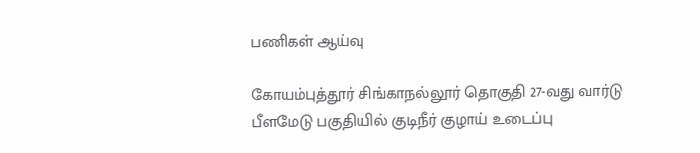பணிகள் ஆய்வு

கோயம்புத்தூர் சிங்காநல்லூர் தொகுதி 27-வது வார்டு பீளமேடு பகுதியில் குடிநீர் குழாய் உடைப்பு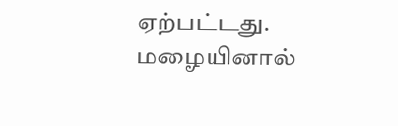ஏற்பட்டது. மழையினால்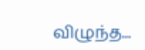விழுந்த...